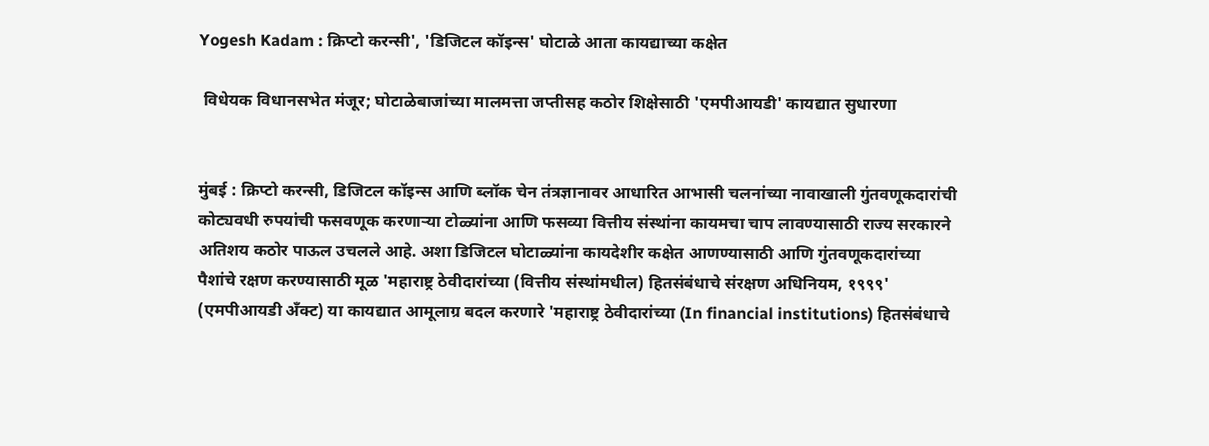Yogesh Kadam : क्रिप्टो करन्सी', 'डिजिटल कॉइन्स' घोटाळे आता कायद्याच्या कक्षेत

 विधेयक विधानसभेत मंजूर; घोटाळेबाजांच्या मालमत्ता जप्तीसह कठोर शिक्षेसाठी 'एमपीआयडी' कायद्यात सुधारणा


मुंबई : क्रिप्टो करन्सी, डिजिटल कॉइन्स आणि ब्लॉक चेन तंत्रज्ञानावर आधारित आभासी चलनांच्या नावाखाली गुंतवणूकदारांची कोट्यवधी रुपयांची फसवणूक करणाऱ्या टोळ्यांना आणि फसव्या वित्तीय संस्थांना कायमचा चाप लावण्यासाठी राज्य सरकारने अतिशय कठोर पाऊल उचलले आहे. अशा डिजिटल घोटाळ्यांना कायदेशीर कक्षेत आणण्यासाठी आणि गुंतवणूकदारांच्या पैशांचे रक्षण करण्यासाठी मूळ 'महाराष्ट्र ठेवीदारांच्या (वित्तीय संस्थांमधील) हितसंबंधाचे संरक्षण अधिनियम, १९९९' (एमपीआयडी अँक्ट) या कायद्यात आमूलाग्र बदल करणारे 'महाराष्ट्र ठेवीदारांच्या (In financial institutions) हितसंबंधाचे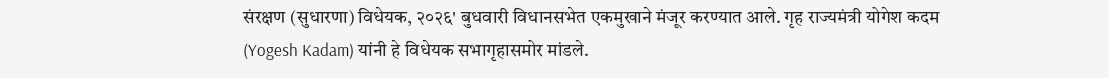संरक्षण (सुधारणा) विधेयक, २०२६' बुधवारी विधानसभेत एकमुखाने मंजूर करण्यात आले. गृह राज्यमंत्री योगेश कदम (Yogesh Kadam) यांनी हे विधेयक सभागृहासमोर मांडले.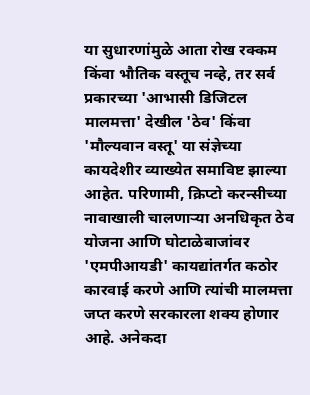या सुधारणांमुळे आता रोख रक्कम किंवा भौतिक वस्तूच नव्हे, तर सर्व प्रकारच्या 'आभासी डिजिटल मालमत्ता' देखील 'ठेव' किंवा 'मौल्यवान वस्तू' या संज्ञेच्या कायदेशीर व्याख्येत समाविष्ट झाल्या आहेत. परिणामी, क्रिप्टो करन्सीच्या नावाखाली चालणाऱ्या अनधिकृत ठेव योजना आणि घोटाळेबाजांवर 'एमपीआयडी' कायद्यांतर्गत कठोर कारवाई करणे आणि त्यांची मालमत्ता जप्त करणे सरकारला शक्य होणार आहे. अनेकदा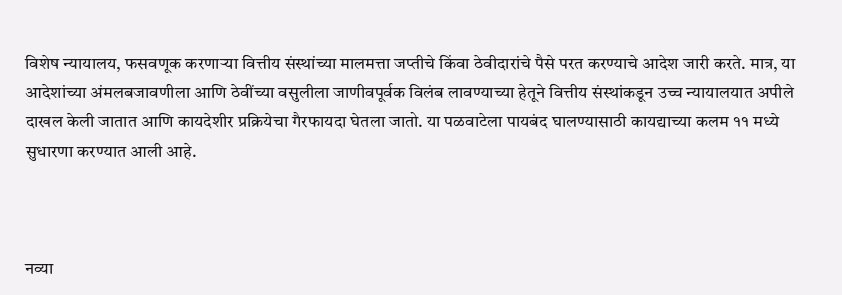विशेष न्यायालय, फसवणूक करणाऱ्या वित्तीय संस्थांच्या मालमत्ता जप्तीचे किंवा ठेवीदारांचे पैसे परत करण्याचे आदेश जारी करते. मात्र, या आदेशांच्या अंमलबजावणीला आणि ठेवींच्या वसुलीला जाणीवपूर्वक विलंब लावण्याच्या हेतूने वित्तीय संस्थांकडून उच्च न्यायालयात अपीले दाखल केली जातात आणि कायदेशीर प्रक्रियेचा गैरफायदा घेतला जातो. या पळवाटेला पायबंद घालण्यासाठी कायद्याच्या कलम ११ मध्ये सुधारणा करण्यात आली आहे.



नव्या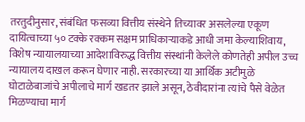तरतुदीनुसार, संबंधित फसव्या वित्तीय संस्थेने तिच्यावर असलेल्या एकूण दायित्वाच्या ५० टक्के रक्कम सक्षम प्राधिकार्‍याकडे आधी जमा केल्याशिवाय, विशेष न्यायालयाच्या आदेशाविरुद्ध वित्तीय संस्थांनी केलेले कोणतेही अपील उच्च न्यायालय दाखल करून घेणार नाही. सरकारच्या या आर्थिक अटीमुळे घोटाळेबाजांचे अपीलाचे मार्ग खडतर झाले असून, ठेवीदारांना त्यांचे पैसे वेळेत मिळण्याचा मार्ग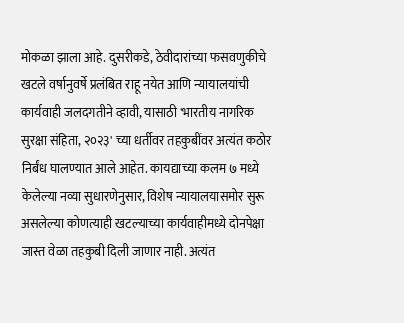मोकळा झाला आहे. दुसरीकडे, ठेवीदारांच्या फसवणुकीचे खटले वर्षानुवर्षे प्रलंबित राहू नयेत आणि न्यायालयांची कार्यवाही जलदगतीने व्हावी, यासाठी 'भारतीय नागरिक सुरक्षा संहिता, २०२३' च्या धर्तीवर तहकुबींवर अत्यंत कठोर निर्बंध घालण्यात आले आहेत. कायद्याच्या कलम ७ मध्ये केलेल्या नव्या सुधारणेनुसार, विशेष न्यायालयासमोर सुरू असलेल्या कोणत्याही खटल्याच्या कार्यवाहीमध्ये दोनपेक्षा जास्त वेळा तहकुबी दिली जाणार नाही. अत्यंत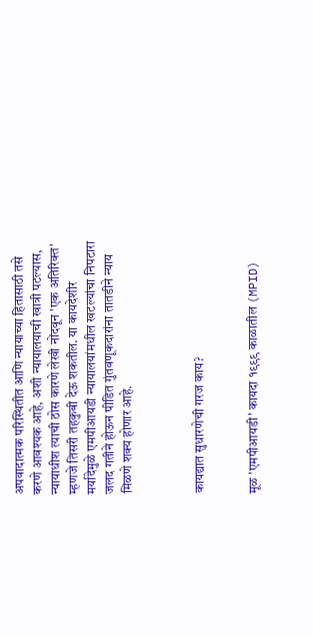अपवादात्मक परिस्थितीत आणि न्यायाच्या हितासाठी तसे करणे आवश्यक आहे, अशी न्यायालयाची खात्री पटल्यास, न्यायाधीश त्याची ठोस कारणे लेखी नोंदवून 'एक अतिरिक्त' म्हणजे तिसरी तहकुबी देऊ शकतील. या कायदेशीर मर्यादेमुळे एमपीआयडी न्यायालयांमधील खटल्यांचा निपटारा जलद गतीने होऊन पीडित गुंतवणूकदारांना तातडीने न्याय मिळणे शक्य होणार आहे.



कायद्यात सुधारणेची गरज काय?


मूळ 'एमपीआयडी' कायदा १९९९ काळातील (MPID)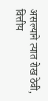असल्याने त्यात रोख ठेवी, वित्तीय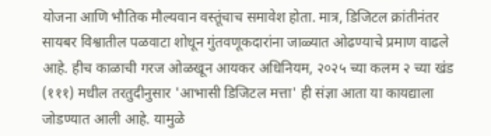योजना आणि भौतिक मौल्यवान वस्तूंचाच समावेश होता. मात्र, डिजिटल क्रांतीनंतर सायबर विश्वातील पळवाटा शोधून गुंतवणूकदारांना जाळ्यात ओढण्याचे प्रमाण वाढले आहे. हीच काळाची गरज ओळखून आयकर अधिनियम, २०२५ च्या कलम २ च्या खंड (१११) मधील तरतुदीनुसार 'आभासी डिजिटल मत्ता' ही संज्ञा आता या कायद्याला जोडण्यात आली आहे. यामुळे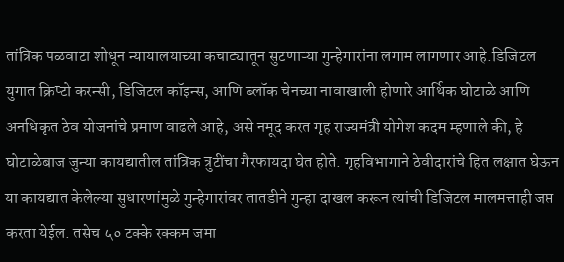तांत्रिक पळवाटा शोधून न्यायालयाच्या कचाट्यातून सुटणाऱ्या गुन्हेगारांना लगाम लागणार आहे.डिजिटल युगात क्रिप्टो करन्सी, डिजिटल कॉइन्स, आणि ब्लॉक चेनच्या नावाखाली होणारे आर्थिक घोटाळे आणि अनधिकृत ठेव योजनांचे प्रमाण वाढले आहे, असे नमूद करत गृह राज्यमंत्री योगेश कदम म्हणाले की, हे घोटाळेबाज जुन्या कायद्यातील तांत्रिक त्रुटींचा गैरफायदा घेत होते. गृहविभागाने ठेवीदारांचे हित लक्षात घेऊन या कायद्यात केलेल्या सुधारणांमुळे गुन्हेगारांवर तातडीने गुन्हा दाखल करून त्यांची डिजिटल मालमत्ताही जप्त करता येईल. तसेच ५० टक्के रक्कम जमा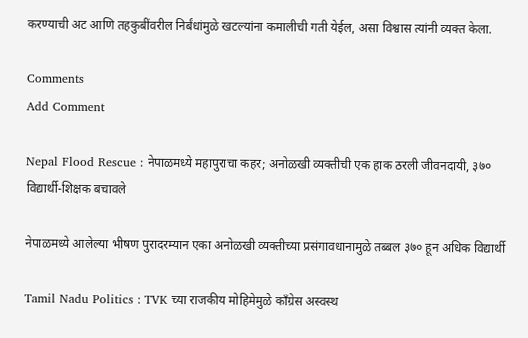करण्याची अट आणि तहकुबींवरील निर्बंधांमुळे खटल्यांना कमालीची गती येईल, असा विश्वास त्यांनी व्यक्त केला.

Comments
Add Comment

Nepal Flood Rescue : नेपाळमध्ये महापुराचा कहर; अनोळखी व्यक्तीची एक हाक ठरली जीवनदायी, ३७० विद्यार्थी-शिक्षक बचावले

नेपाळमध्ये आलेल्या भीषण पुरादरम्यान एका अनोळखी व्यक्तीच्या प्रसंगावधानामुळे तब्बल ३७० हून अधिक विद्यार्थी

Tamil Nadu Politics : TVK च्या राजकीय मोहिमेमुळे काँग्रेस अस्वस्थ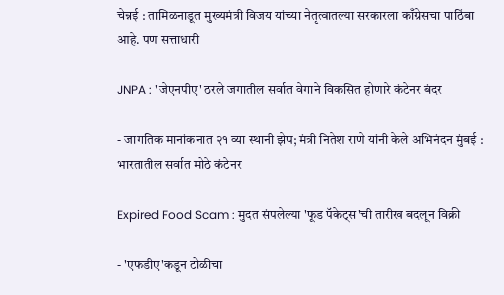चेन्नई : तामिळनाडूत मुख्यमंत्री विजय यांच्या नेतृत्वातल्या सरकारला काँग्रेसचा पाठिंबा आहे. पण सत्ताधारी

JNPA : 'जेएनपीए' ठरले जगातील सर्वात वेगाने विकसित होणारे कंटेनर बंदर

- जागतिक मानांकनात २१ व्या स्थानी झेप; मंत्री नितेश राणे यांनी केले अभिनंदन मुंबई : भारतातील सर्वात मोठे कंटेनर

Expired Food Scam : मुदत संपलेल्या 'फूड पॅकेट्स'ची तारीख बदलून विक्री

- 'एफडीए'कडून टोळीचा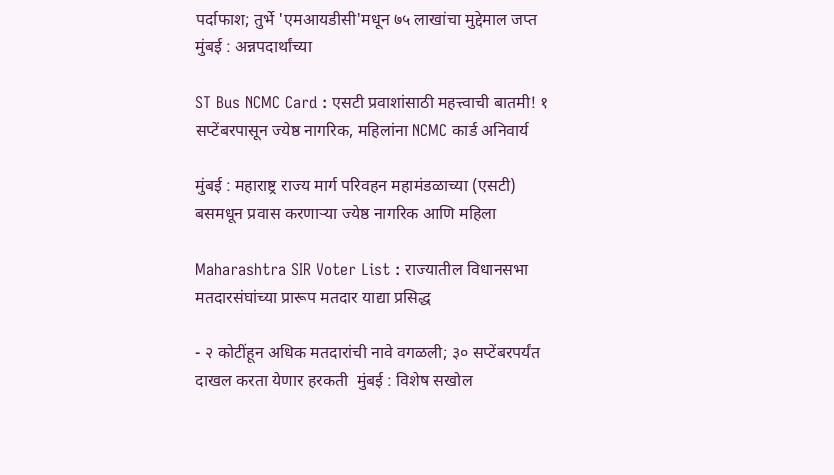पर्दाफाश; तुर्भे 'एमआयडीसी'मधून ७५ लाखांचा मुद्देमाल जप्त मुंबई : अन्नपदार्थांच्या

ST Bus NCMC Card : एसटी प्रवाशांसाठी महत्त्वाची बातमी! १ सप्टेंबरपासून ज्येष्ठ नागरिक, महिलांना NCMC कार्ड अनिवार्य

मुंबई : महाराष्ट्र राज्य मार्ग परिवहन महामंडळाच्या (एसटी) बसमधून प्रवास करणाऱ्या ज्येष्ठ नागरिक आणि महिला

Maharashtra SIR Voter List : राज्यातील विधानसभा मतदारसंघांच्या प्रारूप मतदार याद्या प्रसिद्ध

- २ कोटींहून अधिक मतदारांची नावे वगळली; ३० सप्टेंबरपर्यंत दाखल करता येणार हरकती  मुंबई : विशेष सखोल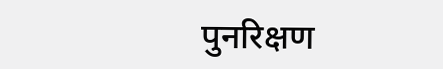पुनरिक्षण